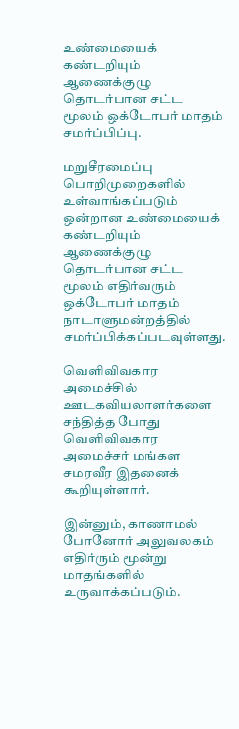உண்மையைக் கண்டறியும் ஆணைக்குழு தொடர்பான சட்ட மூலம் ஒக்டோபர் மாதம் சமர்ப்பிப்பு.

மறுசீரமைப்பு பொறிமுறைகளில் உள்வாங்கப்படும் ஒன்றான உண்மையைக் கண்டறியும் ஆணைக்குழு தொடர்பான சட்ட மூலம் எதிர்வரும் ஒக்டோபர் மாதம் நாடாளுமன்றத்தில் சமர்ப்பிக்கப்படவுள்ளது.

வெளிவிவகார அமைச்சில் ஊடகவியலாளர்களை சந்தித்த போது வெளிவிவகார அமைச்சர் மங்கள சமரவீர இதனைக் கூறியுள்ளார்.

இன்னும், காணாமல் போனோர் அலுவலகம் எதிர்ரும் மூன்று மாதங்களில் உருவாக்கப்படும்.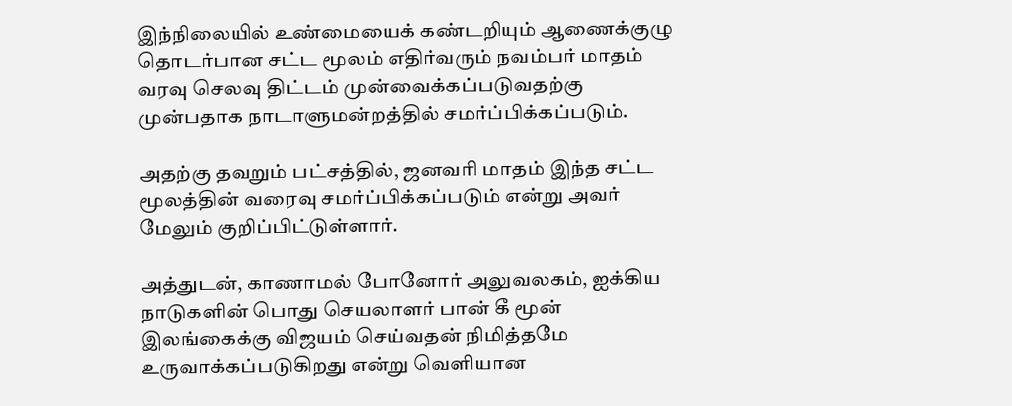இந்நிலையில் உண்மையைக் கண்டறியும் ஆணைக்குழு தொடர்பான சட்ட மூலம் எதிர்வரும் நவம்பர் மாதம் வரவு செலவு திட்டம் முன்வைக்கப்படுவதற்கு முன்பதாக நாடாளுமன்றத்தில் சமர்ப்பிக்கப்படும்.

அதற்கு தவறும் பட்சத்தில், ஜனவரி மாதம் இந்த சட்ட மூலத்தின் வரைவு சமர்ப்பிக்கப்படும் என்று அவர் மேலும் குறிப்பிட்டுள்ளார்.

அத்துடன், காணாமல் போனோர் அலுவலகம், ஐக்கிய நாடுகளின் பொது செயலாளர் பான் கீ மூன் இலங்கைக்கு விஜயம் செய்வதன் நிமித்தமே உருவாக்கப்படுகிறது என்று வெளியான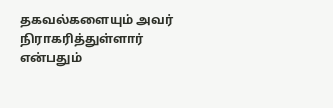தகவல்களையும் அவர் நிராகரித்துள்ளார் என்பதும்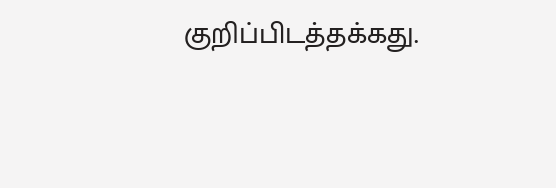குறிப்பிடத்தக்கது.